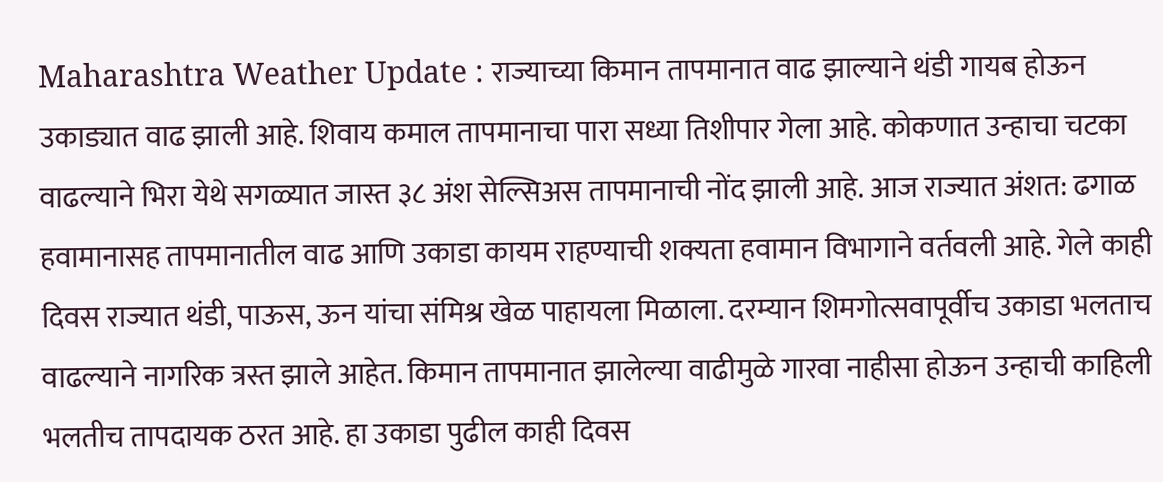Maharashtra Weather Update : राज्याच्या किमान तापमानात वाढ झाल्याने थंडी गायब होऊन उकाड्यात वाढ झाली आहे. शिवाय कमाल तापमानाचा पारा सध्या तिशीपार गेला आहे. कोकणात उन्हाचा चटका वाढल्याने भिरा येथे सगळ्यात जास्त ३८ अंश सेल्सिअस तापमानाची नोंद झाली आहे. आज राज्यात अंशत: ढगाळ हवामानासह तापमानातील वाढ आणि उकाडा कायम राहण्याची शक्यता हवामान विभागाने वर्तवली आहे. गेले काही दिवस राज्यात थंडी, पाऊस, ऊन यांचा संमिश्र खेळ पाहायला मिळाला. दरम्यान शिमगोत्सवापूर्वीच उकाडा भलताच वाढल्याने नागरिक त्रस्त झाले आहेत. किमान तापमानात झालेल्या वाढीमुळे गारवा नाहीसा होऊन उन्हाची काहिली भलतीच तापदायक ठरत आहे. हा उकाडा पुढील काही दिवस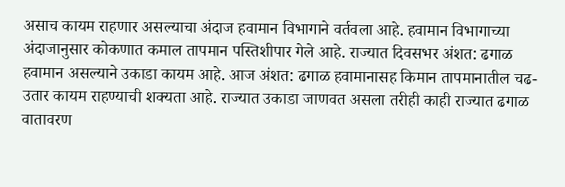असाच कायम राहणार असल्याचा अंदाज हवामान विभागाने वर्तवला आहे. हवामान विभागाच्या अंदाजानुसार कोकणात कमाल तापमान पस्तिशीपार गेले आहे. राज्यात दिवसभर अंशत: ढगाळ हवामान असल्याने उकाडा कायम आहे. आज अंशत: ढगाळ हवामानासह किमान तापमानातील चढ-उतार कायम राहण्याची शक्यता आहे. राज्यात उकाडा जाणवत असला तरीही काही राज्यात ढगाळ वातावरण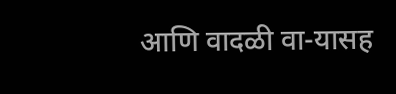आणि वादळी वा-यासह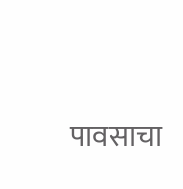पावसाचा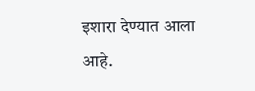इशारा देण्यात आला आहे.